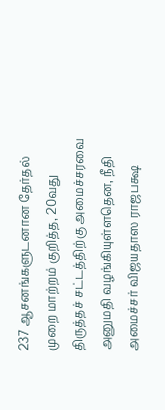237 ஆசனங்களுடனான தேர்தல் முறை மாற்றம் குறித்த, 20வது திருத்தச் சட்டத்திற்கு அமைச்சரவை அனுமதி வழங்கியுள்ளதென, நீதி அமைச்சர் விஜயதாஸ ராஜபக்ஷ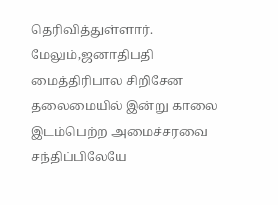தெரிவித்துள்ளார்.
மேலும்,ஜனாதிபதி மைத்திரிபால சிறிசேன தலைமையில் இன்று காலை இடம்பெற்ற அமைச்சரவை சந்திப்பிலேயே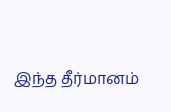இந்த தீர்மானம்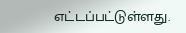எட்டப்பட்டுள்ளது.